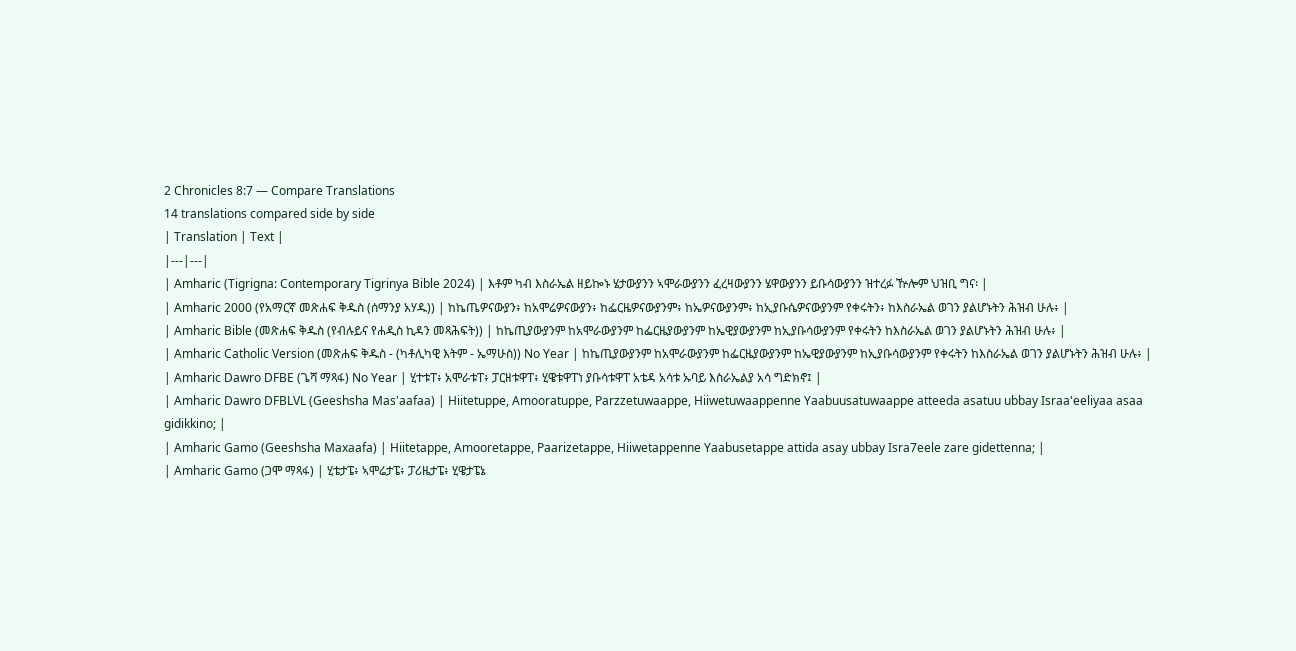2 Chronicles 8:7 — Compare Translations
14 translations compared side by side
| Translation | Text |
|---|---|
| Amharic (Tigrigna: Contemporary Tigrinya Bible 2024) | እቶም ካብ እስራኤል ዘይኰኑ ሄታውያንን ኣሞራውያንን ፈረዛውያንን ሄዋውያንን ይቡሳውያንን ዝተረፉ ዅሎም ህዝቢ ግና፡ |
| Amharic 2000 (የአማርኛ መጽሐፍ ቅዱስ (ሰማንያ አሃዱ)) | ከኬጤዎናውያን፥ ከአሞሬዎናውያን፥ ከፌርዜዎናውያንም፥ ከኤዎናውያንም፥ ከኢያቡሴዎናውያንም የቀሩትን፥ ከእስራኤል ወገን ያልሆኑትን ሕዝብ ሁሉ፥ |
| Amharic Bible (መጽሐፍ ቅዱስ (የብሉይና የሐዲስ ኪዳን መጻሕፍት)) | ከኬጢያውያንም ከአሞራውያንም ከፌርዜያውያንም ከኤዊያውያንም ከኢያቡሳውያንም የቀሩትን ከእስራኤል ወገን ያልሆኑትን ሕዝብ ሁሉ፥ |
| Amharic Catholic Version (መጽሐፍ ቅዱስ - (ካቶሊካዊ እትም - ኤማሁስ)) No Year | ከኬጢያውያንም ከአሞራውያንም ከፌርዜያውያንም ከኤዊያውያንም ከኢያቡሳውያንም የቀሩትን ከእስራኤል ወገን ያልሆኑትን ሕዝብ ሁሉ፥ |
| Amharic Dawro DFBE (ጌሻ ማጻፋ) No Year | ሂተቱፐ፥ አሞራቱፐ፥ ፓርዘቱዋፐ፥ ሂዌቱዋፐነ ያቡሳቱዋፐ አቴዳ አሳቱ ኡባይ እስራኤልያ አሳ ግድክኖ፤ |
| Amharic Dawro DFBLVL (Geeshsha Mas'aafaa) | Hiitetuppe, Amooratuppe, Parzzetuwaappe, Hiiwetuwaappenne Yaabuusatuwaappe atteeda asatuu ubbay Israa'eeliyaa asaa gidikkino; |
| Amharic Gamo (Geeshsha Maxaafa) | Hiitetappe, Amooretappe, Paarizetappe, Hiiwetappenne Yaabusetappe attida asay ubbay Isra7eele zare gidettenna; |
| Amharic Gamo (ጋሞ ማጻፋ) | ሂቴታፔ፥ ኣሞሬታፔ፥ ፓሪዜታፔ፥ ሂዌታፔኔ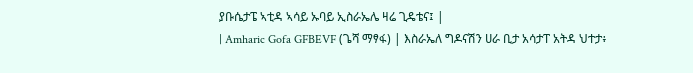ያቡሴታፔ ኣቲዳ ኣሳይ ኡባይ ኢስራኤሌ ዛሬ ጊዴቴና፤ |
| Amharic Gofa GFBEVF (ጌሻ ማፃፋ) | እስራኤለ ግዶናሽን ሀራ ቢታ አሳታፐ አትዳ ህተታ፥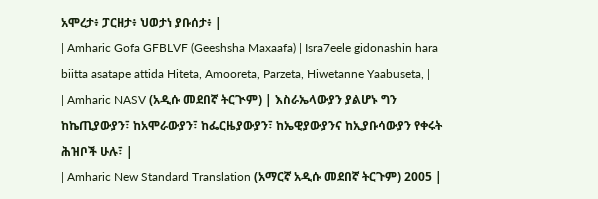አሞረታ፥ ፓርዘታ፥ ህወታነ ያቡሰታ፥ |
| Amharic Gofa GFBLVF (Geeshsha Maxaafa) | Isra7eele gidonashin hara biitta asatape attida Hiteta, Amooreta, Parzeta, Hiwetanne Yaabuseta, |
| Amharic NASV (አዲሱ መደበኛ ትርጒም) | እስራኤላውያን ያልሆኑ ግን ከኬጢያውያን፣ ከአሞራውያን፣ ከፌርዜያውያን፣ ከኤዊያውያንና ከኢያቡሳውያን የቀሩት ሕዝቦች ሁሉ፣ |
| Amharic New Standard Translation (አማርኛ አዲሱ መደበኛ ትርጉም) 2005 |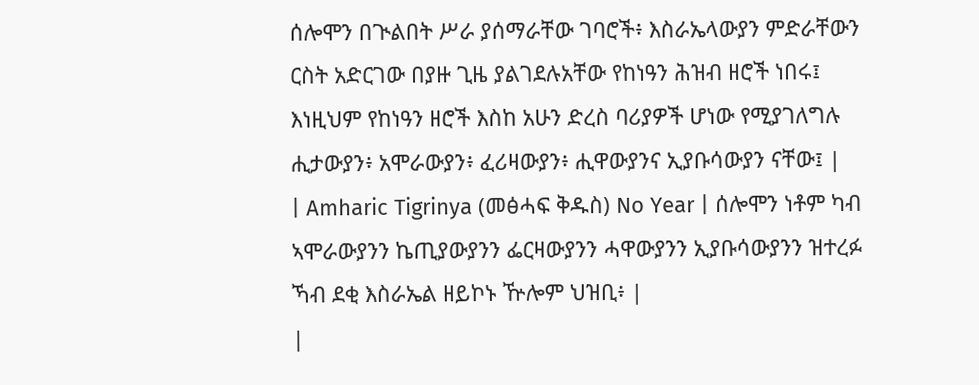ሰሎሞን በጒልበት ሥራ ያሰማራቸው ገባሮች፥ እስራኤላውያን ምድራቸውን ርስት አድርገው በያዙ ጊዜ ያልገደሉአቸው የከነዓን ሕዝብ ዘሮች ነበሩ፤ እነዚህም የከነዓን ዘሮች እስከ አሁን ድረስ ባሪያዎች ሆነው የሚያገለግሉ ሒታውያን፥ አሞራውያን፥ ፈሪዛውያን፥ ሒዋውያንና ኢያቡሳውያን ናቸው፤ |
| Amharic Tigrinya (መፅሓፍ ቅዱስ) No Year | ሰሎሞን ነቶም ካብ ኣሞራውያንን ኬጢያውያንን ፌርዛውያንን ሓዋውያንን ኢያቡሳውያንን ዝተረፉ ኻብ ደቂ እስራኤል ዘይኮኑ ዅሎም ህዝቢ፥ |
|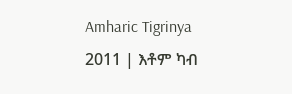Amharic Tigrinya 2011 | እቶም ካብ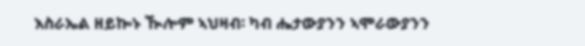እስራኤል ዘይኰኑ ዂሎም ኣህዛብ፡ ካብ ሔታውያንን ኣሞራውያንን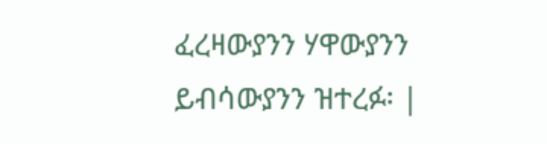ፈረዛውያንን ሃዋውያንን ይብሳውያንን ዝተረፉ፡ |